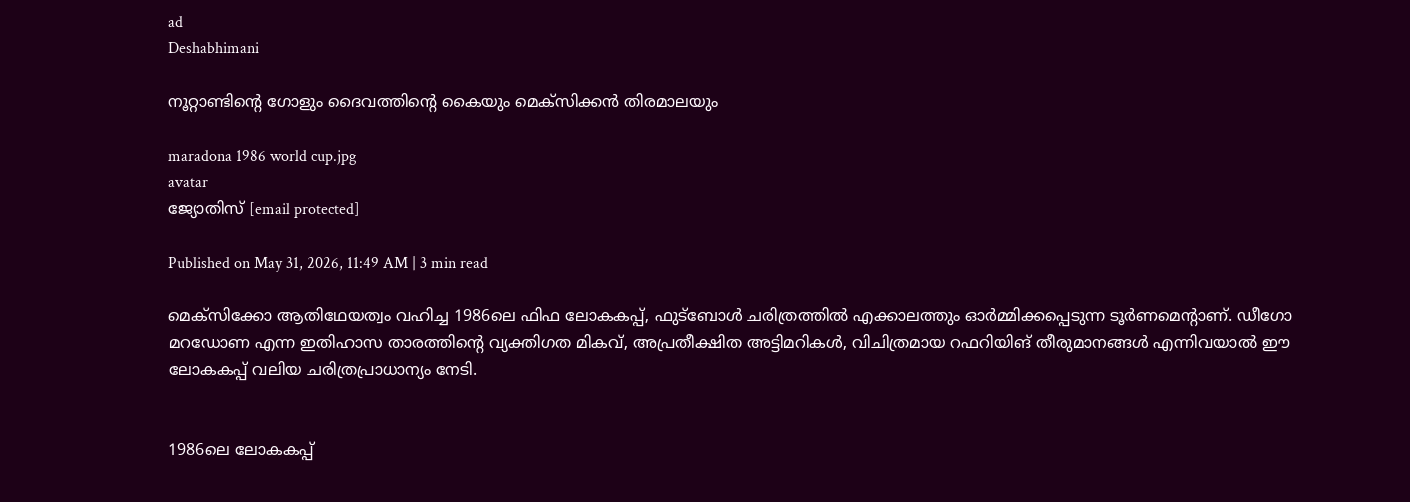ad
Deshabhimani

നൂറ്റാണ്ടിന്റെ ഗോളും ദൈവത്തിന്റെ കൈയും മെക്സിക്കൻ തിരമാലയും

maradona 1986 world cup.jpg
avatar
ജ്യോതിസ് [email protected]

Published on May 31, 2026, 11:49 AM | 3 min read

മെക്സിക്കോ ആതിഥേയത്വം വഹിച്ച 1986ലെ ഫിഫ ലോകകപ്പ്, ഫുട്ബോൾ ചരിത്രത്തിൽ എക്കാലത്തും ഓർമ്മിക്കപ്പെടുന്ന ടൂർണമെന്റാണ്. ഡീഗോ മറഡോണ എന്ന ഇതിഹാസ താരത്തിന്റെ വ്യക്തിഗത മികവ്, അപ്രതീക്ഷിത അട്ടിമറികൾ, വിചിത്രമായ റഫറിയിങ് തീരുമാനങ്ങൾ എന്നിവയാൽ ഈ ലോകകപ്പ് വലിയ ചരിത്രപ്രാധാന്യം നേടി.


1986ലെ ലോകകപ്പ്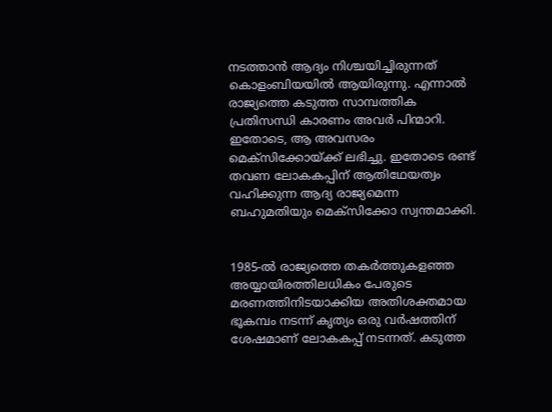നടത്താൻ ആദ്യം നിശ്ചയിച്ചിരുന്നത് കൊളംബിയയിൽ ആയിരുന്നു. എന്നാൽ രാജ്യത്തെ കടുത്ത സാമ്പത്തിക പ്രതിസന്ധി കാരണം അവർ പിന്മാറി. ഇതോടെ, ആ അവസരം മെക്സിക്കോയ്ക്ക് ലഭിച്ചു. ഇതോടെ രണ്ട് തവണ ലോകകപ്പിന് ആതിഥേയത്വം വഹിക്കുന്ന ആദ്യ രാജ്യമെന്ന ബഹുമതിയും മെക്സിക്കോ സ്വന്തമാക്കി.


1985-ൽ രാജ്യത്തെ തകർത്തുകളഞ്ഞ അയ്യായിരത്തിലധികം പേരുടെ മരണത്തിനിടയാക്കിയ അതിശക്തമായ ഭൂകമ്പം നടന്ന് കൃത്യം ഒരു വർഷത്തിന് ശേഷമാണ് ലോകകപ്പ് നടന്നത്. കടുത്ത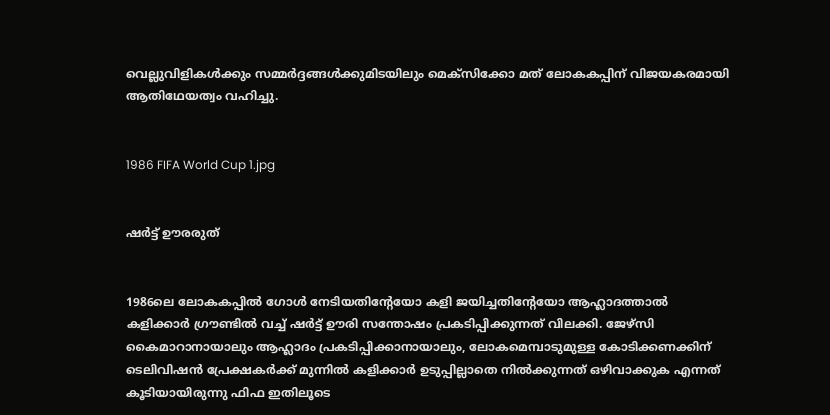വെല്ലുവിളികൾക്കും സമ്മർദ്ദങ്ങൾക്കുമിടയിലും മെക്സിക്കോ മത് ലോകകപ്പിന് വിജയകരമായി ആതിഥേയത്വം വഹിച്ചു.


1986 FIFA World Cup 1.jpg


ഷർട്ട് ഊരരുത്


1986ലെ ലോകകപ്പിൽ ഗോൾ നേടിയതിന്റേയോ കളി ജയിച്ചതിന്റേയോ ആഹ്ലാദത്താൽ കളിക്കാർ ഗ്രൗണ്ടിൽ വച്ച് ഷർട്ട് ഊരി സന്തോഷം പ്രകടിപ്പിക്കുന്നത് വിലക്കി. ജേഴ്സി കൈമാറാനായാലും ആഹ്ലാദം പ്രകടിപ്പിക്കാനായാലും, ലോകമെമ്പാടുമുള്ള കോടിക്കണക്കിന് ടെലിവിഷൻ പ്രേക്ഷകർക്ക് മുന്നിൽ കളിക്കാർ ഉടുപ്പില്ലാതെ നിൽക്കുന്നത് ഒഴിവാക്കുക എന്നത് കൂടിയായിരുന്നു ഫിഫ ഇതിലൂടെ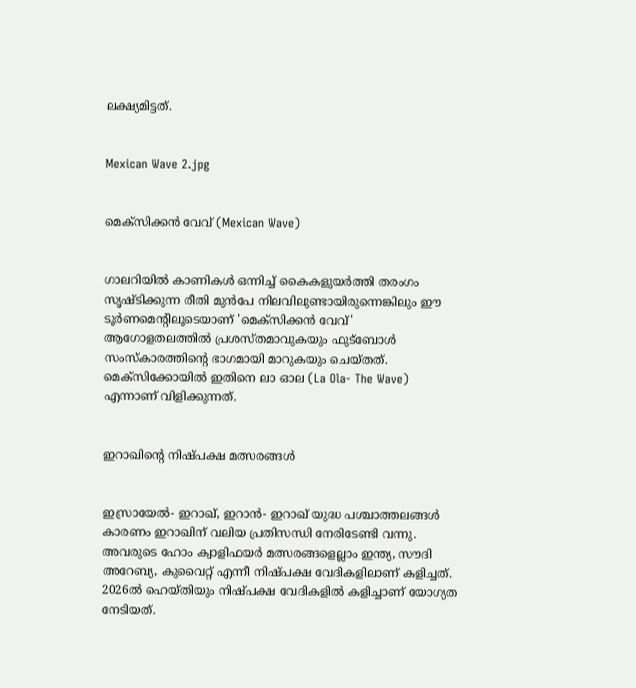ലക്ഷ്യമിട്ടത്.


Mexican Wave 2.jpg


മെക്സിക്കൻ വേവ് (Mexican Wave)


ഗാലറിയിൽ കാണികൾ ഒന്നിച്ച് കൈകളുയർത്തി തരംഗം സൃഷ്ടിക്കുന്ന രീതി മുൻപേ നിലവിലുണ്ടായിരുന്നെങ്കിലും ഈ ടൂർണമെന്റിലൂടെയാണ് 'മെക്സിക്കൻ വേവ്' ആഗോളതലത്തിൽ പ്രശസ്തമാവുകയും ഫുട്ബോൾ സംസ്കാരത്തിന്റെ ഭാഗമായി മാറുകയും ചെയ്തത്. മെക്സിക്കോയിൽ ഇതിനെ ലാ ഓല (La Ola- The Wave) എന്നാണ് വിളിക്കുന്നത്.


ഇറാഖിന്റെ നിഷ്പക്ഷ മത്സരങ്ങൾ


ഇസ്രായേൽ- ഇറാഖ്, ഇറാൻ- ഇറാഖ് യുദ്ധ പശ്ചാത്തലങ്ങൾ കാരണം ഇറാഖിന് വലിയ പ്രതിസന്ധി നേരിടേണ്ടി വന്നു. അവരുടെ ഹോം ക്വാളിഫയർ മത്സരങ്ങളെല്ലാം ഇന്ത്യ, സൗദി അറേബ്യ, കുവൈറ്റ്‌ എന്നീ നിഷ്പക്ഷ വേദികളിലാണ് കളിച്ചത്. 2026ൽ ഹെയ്തിയും നിഷ്പക്ഷ വേദികളിൽ കളിച്ചാണ് യോഗ്യത നേടിയത്.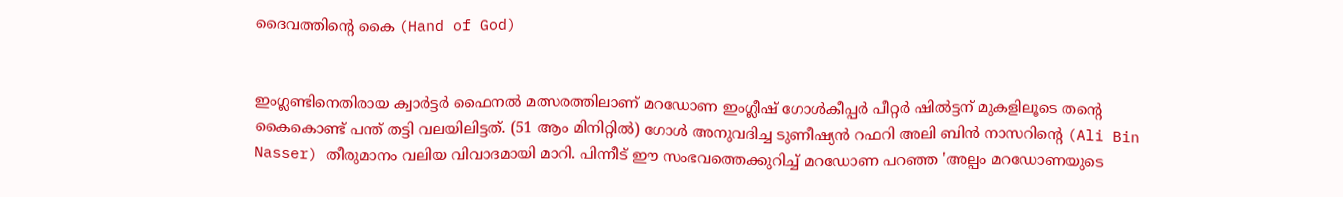ദൈവത്തിന്റെ കൈ (Hand of God)


ഇംഗ്ലണ്ടിനെതിരായ ക്വാർട്ടർ ഫൈനൽ മത്സരത്തിലാണ് മറഡോണ ഇംഗ്ലീഷ് ഗോൾകീപ്പർ പീറ്റർ ഷിൽട്ടന് മുകളിലൂടെ തന്റെ കൈകൊണ്ട് പന്ത് തട്ടി വലയിലിട്ടത്. (51 ആം മിനിറ്റിൽ) ഗോൾ അനുവദിച്ച ടുണീഷ്യൻ റഫറി അലി ബിൻ നാസറിന്റെ (Ali Bin Nasser) തീരുമാനം വലിയ വിവാദമായി മാറി. പിന്നീട് ഈ സംഭവത്തെക്കുറിച്ച് മറഡോണ പറഞ്ഞ 'അല്പം മറഡോണയുടെ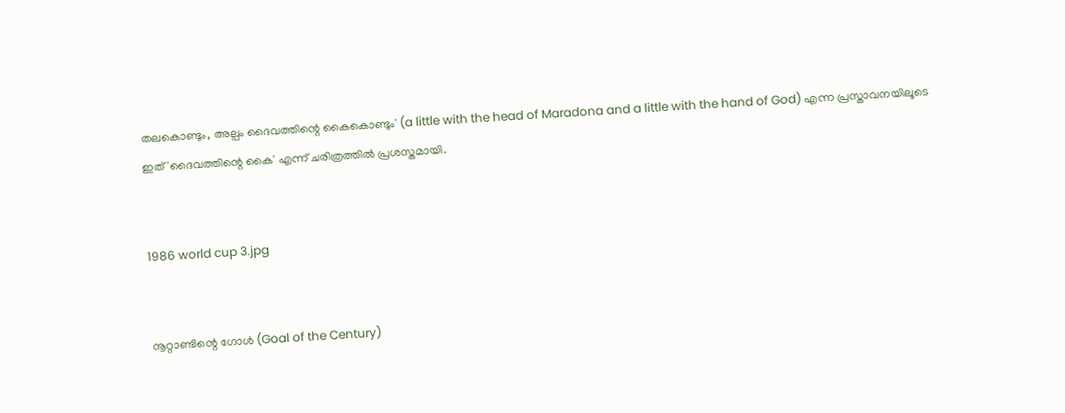തലകൊണ്ടും, അല്പം ദൈവത്തിന്റെ കൈകൊണ്ടും' (a little with the head of Maradona and a little with the hand of God) എന്ന പ്രസ്താവനയിലൂടെ ഇത് 'ദൈവത്തിന്റെ കൈ' എന്ന് ചരിത്രത്തിൽ പ്രശസ്തമായി.


1986 world cup 3.jpg


നൂറ്റാണ്ടിന്റെ ഗോൾ (Goal of the Century)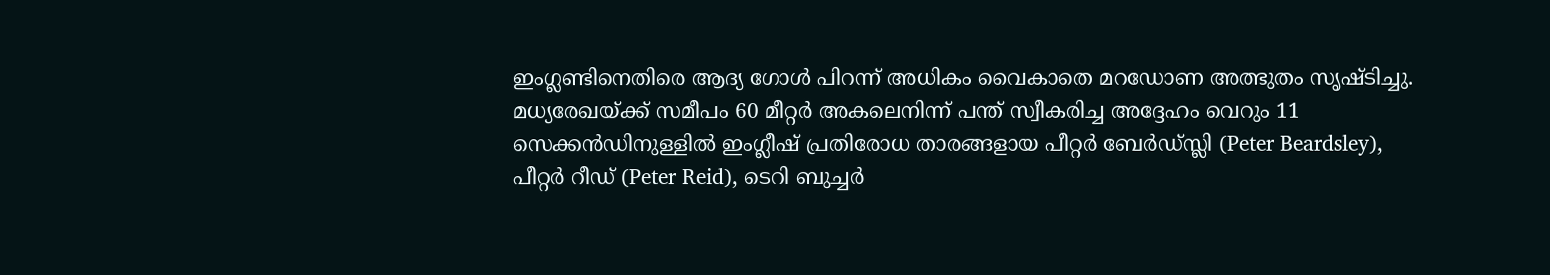ഇംഗ്ലണ്ടിനെതിരെ ആദ്യ ഗോൾ പിറന്ന് അധികം വൈകാതെ മറഡോണ അത്ഭുതം സൃഷ്ടിച്ചു. മധ്യരേഖയ്ക്ക് സമീപം 60 മീറ്റർ അകലെനിന്ന് പന്ത് സ്വീകരിച്ച അദ്ദേഹം വെറും 11 സെക്കൻഡിനുള്ളിൽ ഇംഗ്ലീഷ് പ്രതിരോധ താരങ്ങളായ പീറ്റർ ബേർഡ്സ്ലി (Peter Beardsley), പീറ്റർ റീഡ് (Peter Reid), ടെറി ബുച്ചർ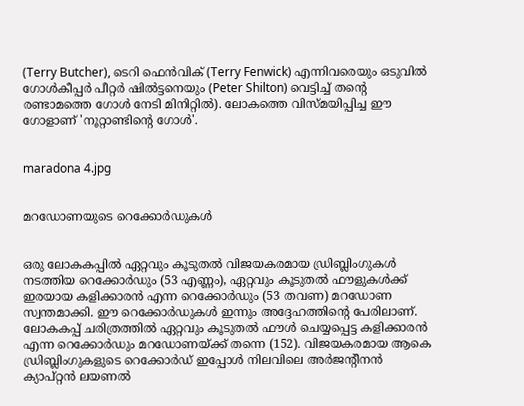(Terry Butcher), ടെറി ഫെൻവിക് (Terry Fenwick) എന്നിവരെയും ഒടുവിൽ ഗോൾകീപ്പർ പീറ്റർ ഷിൽട്ടനെയും (Peter Shilton) വെട്ടിച്ച് തന്റെ രണ്ടാമത്തെ ഗോൾ നേടി മിനിറ്റിൽ). ലോകത്തെ വിസ്മയിപ്പിച്ച ഈ ഗോളാണ് 'നൂറ്റാണ്ടിന്റെ ഗോൾ'.


maradona 4.jpg


മറഡോണയുടെ റെക്കോർഡുകൾ


ഒരു ലോകകപ്പിൽ ഏറ്റവും കൂടുതൽ വിജയകരമായ ഡ്രിബ്ലിംഗുകൾ നടത്തിയ റെക്കോർഡും (53 എണ്ണം), ഏറ്റവും കൂടുതൽ ഫൗളുകൾക്ക് ഇരയായ കളിക്കാരൻ എന്ന റെക്കോർഡും (53 തവണ) മറഡോണ സ്വന്തമാക്കി. ഈ റെക്കോർഡുകൾ ഇന്നും അദ്ദേഹത്തിന്റെ പേരിലാണ്. ലോകകപ്പ് ചരിത്രത്തിൽ ഏറ്റവും കൂടുതൽ ഫൗൾ ചെയ്യപ്പെട്ട കളിക്കാരൻ എന്ന റെക്കോർഡും മറഡോണയ്ക്ക് തന്നെ (152). വിജയകരമായ ആകെ ഡ്രിബ്ലിംഗുകളുടെ റെക്കോർഡ് ഇപ്പോൾ നിലവിലെ അർജന്റീനൻ ക്യാപ്റ്റൻ ലയണൽ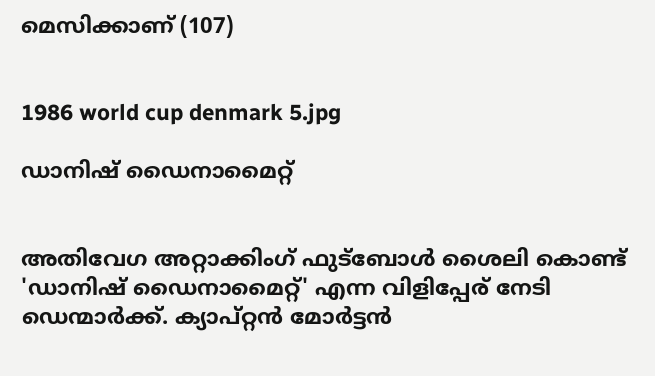മെസിക്കാണ് (107)


1986 world cup denmark 5.jpg

ഡാനിഷ് ഡൈനാമൈറ്റ്


അതിവേഗ അറ്റാക്കിംഗ് ഫുട്ബോൾ ശൈലി കൊണ്ട് 'ഡാനിഷ് ഡൈനാമൈറ്റ്' എന്ന വിളിപ്പേര് നേടി ഡെന്മാർക്ക്. ക്യാപ്റ്റൻ മോർട്ടൻ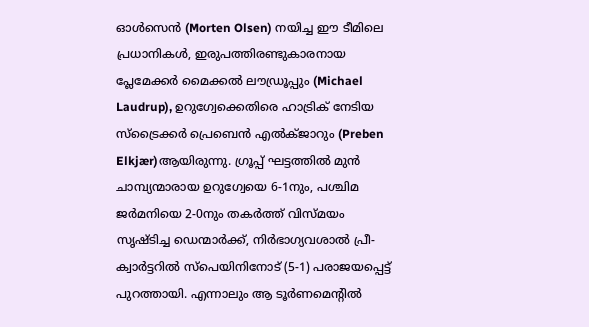ഓൾസെൻ (Morten Olsen) നയിച്ച ഈ ടീമിലെ പ്രധാനികൾ, ഇരുപത്തിരണ്ടുകാരനായ പ്ലേമേക്കർ മൈക്കൽ ലൗഡ്രൂപ്പും (Michael Laudrup), ഉറുഗ്വേക്കെതിരെ ഹാട്രിക് നേടിയ സ്ട്രൈക്കർ പ്രെബെൻ എൽക്ജാറും (Preben Elkjær)ആയിരുന്നു. ഗ്രൂപ്പ് ഘട്ടത്തിൽ മുൻ ചാമ്പ്യന്മാരായ ഉറുഗ്വേയെ 6-1നും, പശ്ചിമ ജർമനിയെ 2-0നും തകർത്ത് വിസ്മയം സൃഷ്ടിച്ച ഡെന്മാർക്ക്, നിർഭാഗ്യവശാൽ പ്രീ- ക്വാർട്ടറിൽ സ്പെയിനിനോട് (5-1) പരാജയപ്പെട്ട് പുറത്തായി. എന്നാലും ആ ടൂർണമെന്റിൽ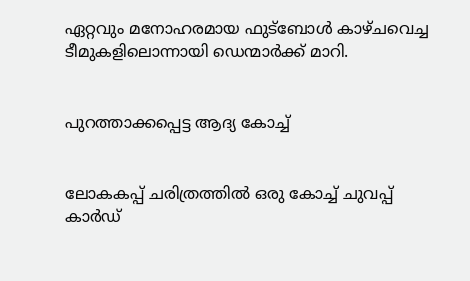ഏറ്റവും മനോഹരമായ ഫുട്ബോൾ കാഴ്ചവെച്ച ടീമുകളിലൊന്നായി ഡെന്മാർക്ക് മാറി.


പുറത്താക്കപ്പെട്ട ആദ്യ കോച്ച്


ലോകകപ്പ് ചരിത്രത്തിൽ ഒരു കോച്ച് ചുവപ്പ് കാർഡ്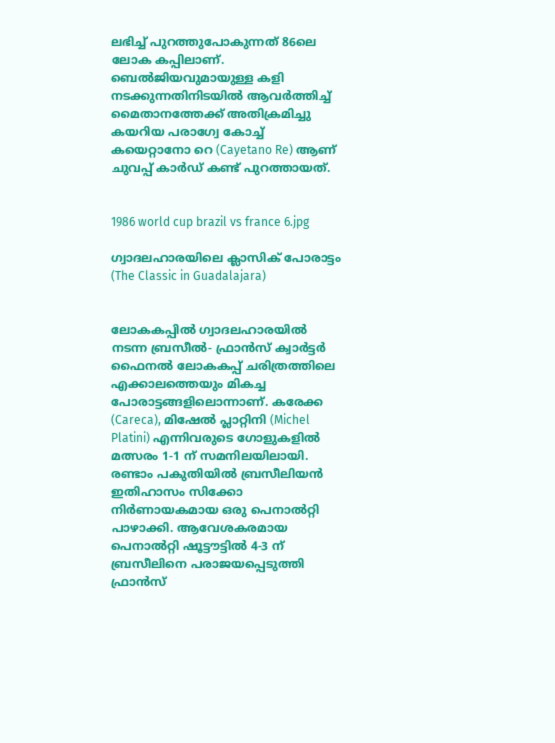ലഭിച്ച് പുറത്തുപോകുന്നത് 86ലെ ലോക കപ്പിലാണ്. ബെൽജിയവുമായുള്ള കളി നടക്കുന്നതിനിടയിൽ ആവർത്തിച്ച് മൈതാനത്തേക്ക് അതിക്രമിച്ചു കയറിയ പരാഗ്വേ കോച്ച് കയെറ്റാനോ റെ (Cayetano Re) ആണ് ചുവപ്പ് കാർഡ് കണ്ട് പുറത്തായത്.


1986 world cup brazil vs france 6.jpg

ഗ്വാദലഹാരയിലെ ക്ലാസിക് പോരാട്ടം (The Classic in Guadalajara)


ലോകകപ്പിൽ ഗ്വാദലഹാരയിൽ നടന്ന ബ്രസീൽ- ഫ്രാൻസ് ക്വാർട്ടർ ഫൈനൽ ലോകകപ്പ് ചരിത്രത്തിലെ എക്കാലത്തെയും മികച്ച പോരാട്ടങ്ങളിലൊന്നാണ്. കരേക്ക (Careca), മിഷേൽ പ്ലാറ്റിനി (Michel Platini) എന്നിവരുടെ ഗോളുകളിൽ മത്സരം 1-1 ന് സമനിലയിലായി. രണ്ടാം പകുതിയിൽ ബ്രസീലിയൻ ഇതിഹാസം സിക്കോ നിർണായകമായ ഒരു പെനാൽറ്റി പാഴാക്കി. ആവേശകരമായ പെനാൽറ്റി ഷൂട്ടൗട്ടിൽ 4-3 ന് ബ്രസീലിനെ പരാജയപ്പെടുത്തി ഫ്രാൻസ്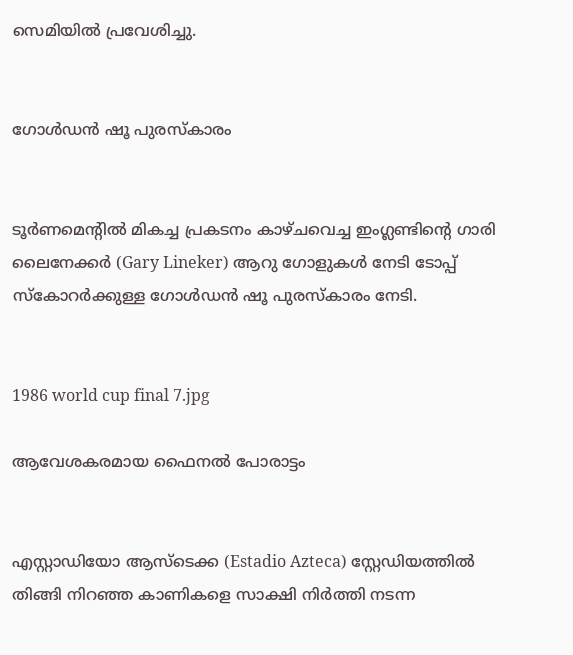സെമിയിൽ പ്രവേശിച്ചു.


ഗോൾഡൻ ഷൂ പുരസ്കാരം


ടൂർണമെന്റിൽ മികച്ച പ്രകടനം കാഴ്ചവെച്ച ഇംഗ്ലണ്ടിന്റെ ഗാരി ലൈനേക്കർ (Gary Lineker) ആറു ഗോളുകൾ നേടി ടോപ്പ് സ്കോറർക്കുള്ള ഗോൾഡൻ ഷൂ പുരസ്കാരം നേടി.


1986 world cup final 7.jpg

ആവേശകരമായ ഫൈനൽ പോരാട്ടം


എസ്റ്റാഡിയോ ആസ്ടെക്ക (Estadio Azteca) സ്റ്റേഡിയത്തിൽ തിങ്ങി നിറഞ്ഞ കാണികളെ സാക്ഷി നിർത്തി നടന്ന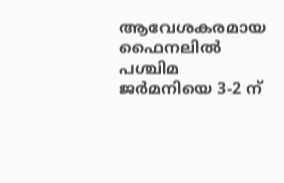ആവേശകരമായ ഫൈനലിൽ പശ്ചിമ ജർമനിയെ 3-2 ന്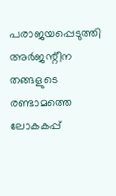പരാജയപ്പെടുത്തി അർജന്റീന തങ്ങളുടെ രണ്ടാമത്തെ ലോകകപ്പ്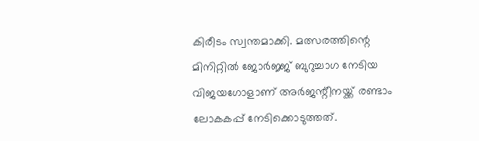കിരീടം സ്വന്തമാക്കി. മത്സരത്തിന്റെ മിനിറ്റിൽ ജോർജ്ജ് ബുറുച്ചാഗ നേടിയ വിജയഗോളാണ് അർജന്റീനയ്ക്ക് രണ്ടാം ലോകകപ്പ് നേടിക്കൊടുത്തത്.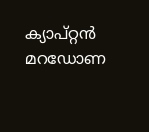ക്യാപ്റ്റൻ മറഡോണ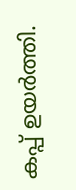കപ്പ് ഉയർത്തി.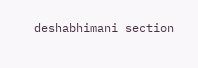deshabhimani section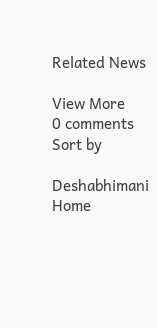Related News

View More
0 comments
Sort by

Deshabhimani
Home